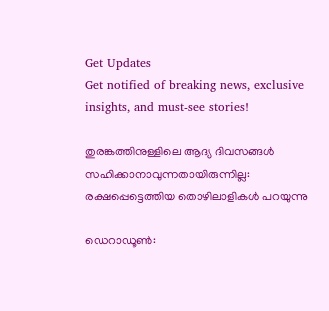Get Updates
Get notified of breaking news, exclusive insights, and must-see stories!

തുരങ്കത്തിനുള്ളിലെ ആദ്യ ദിവസങ്ങൾ സഹിക്കാനാവുന്നതായിരുന്നില്ല: രക്ഷപ്പെട്ടെത്തിയ തൊഴിലാളികള്‍ പറയുന്നു

ഡെറാഡൂണ്‍: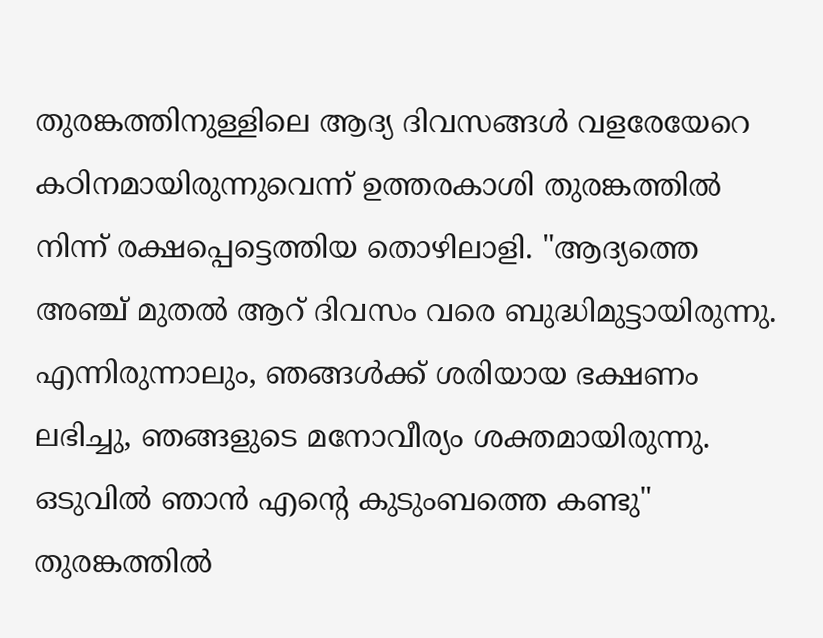തുരങ്കത്തിനുള്ളിലെ ആദ്യ ദിവസങ്ങൾ വളരേയേറെ കഠിനമായിരുന്നുവെന്ന് ഉത്തരകാശി തുരങ്കത്തിൽ നിന്ന് രക്ഷപ്പെട്ടെത്തിയ തൊഴിലാളി. "ആദ്യത്തെ അഞ്ച് മുതൽ ആറ് ദിവസം വരെ ബുദ്ധിമുട്ടായിരുന്നു. എന്നിരുന്നാലും, ഞങ്ങൾക്ക് ശരിയായ ഭക്ഷണം ലഭിച്ചു, ഞങ്ങളുടെ മനോവീര്യം ശക്തമായിരുന്നു. ഒടുവില്‍ ഞാന്‍ എന്റെ കുടുംബത്തെ കണ്ടു" തുരങ്കത്തിൽ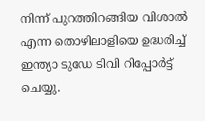നിന്ന് പുറത്തിറങ്ങിയ വിശാൽ എന്ന തൊഴിലാളിയെ ഉദ്ധരിച്ച് ഇന്ത്യാ ടുഡേ ടിവി റിപ്പോർട്ട് ചെയ്യു.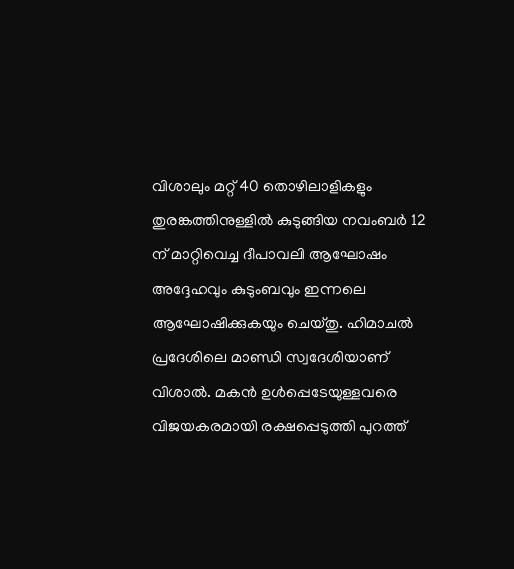വിശാലും മറ്റ് 40 തൊഴിലാളികളും തുരങ്കത്തിനുള്ളിൽ കുടുങ്ങിയ നവംബർ 12 ന് മാറ്റിവെച്ച ദീപാവലി ആഘോഷം അദ്ദേഹവും കുടുംബവും ഇന്നലെ ആഘോഷിക്കുകയും ചെയ്തു. ഹിമാചൽ പ്രദേശിലെ മാണ്ഡി സ്വദേശിയാണ് വിശാൽ. മകന്‍ ഉള്‍പ്പെടേയുള്ളവരെ വിജയകരമായി രക്ഷപ്പെടുത്തി പുറത്ത്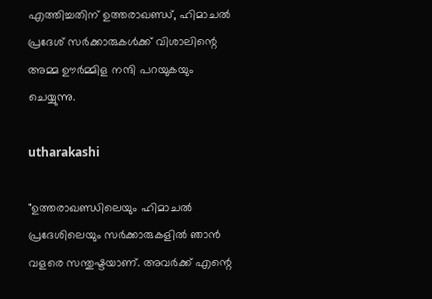എത്തിച്ചതിന് ഉത്തരാഖണ്ഡ്, ഹിമാചൽ പ്രദേശ് സർക്കാരുകൾക്ക് വിശാലിന്റെ അമ്മ ഊർമ്മിള നന്ദി പറയുകയും ചെയ്യുന്നു.

utharakashi

"ഉത്തരാഖണ്ഡിലെയും ഹിമാചൽ പ്രദേശിലെയും സർക്കാരുകളിൽ ഞാൻ വളരെ സന്തുഷ്ടയാണ്. അവർക്ക് എന്റെ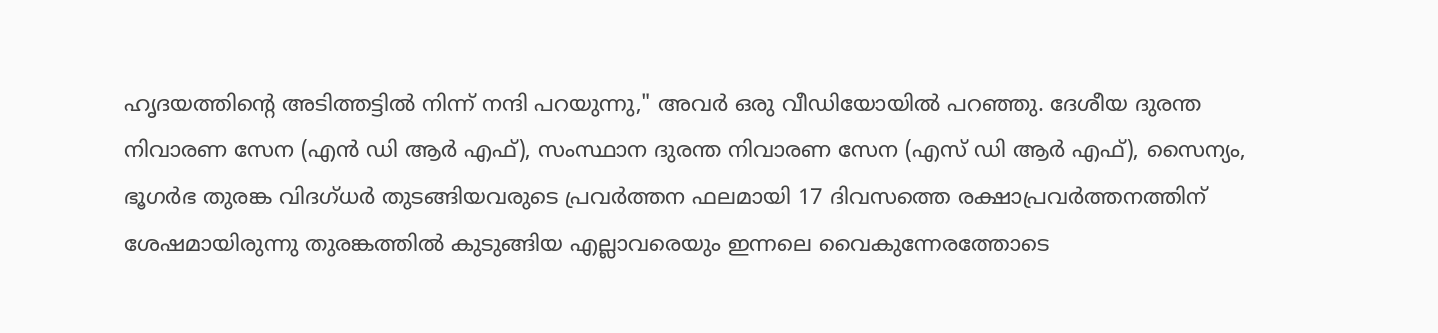ഹൃദയത്തിന്റെ അടിത്തട്ടിൽ നിന്ന് നന്ദി പറയുന്നു," അവർ ഒരു വീഡിയോയിൽ പറഞ്ഞു. ദേശീയ ദുരന്ത നിവാരണ സേന (എൻ ഡി ആർ എഫ്), സംസ്ഥാന ദുരന്ത നിവാരണ സേന (എസ് ഡി ആർ എഫ്), സൈന്യം, ഭൂഗർഭ തുരങ്ക വിദഗ്ധർ തുടങ്ങിയവരുടെ പ്രവർത്തന ഫലമായി 17 ദിവസത്തെ രക്ഷാപ്രവർത്തനത്തിന് ശേഷമായിരുന്നു തുരങ്കത്തില്‍ കുടുങ്ങിയ എല്ലാവരെയും ഇന്നലെ വൈകുന്നേരത്തോടെ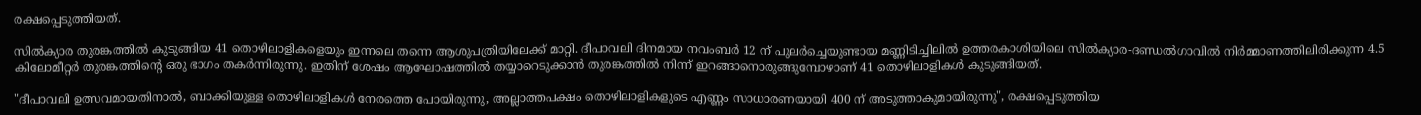രക്ഷപ്പെടുത്തിയത്.

സിൽക്യാര തുരങ്കത്തിൽ കുടുങ്ങിയ 41 തൊഴിലാളികളെയും ഇന്നലെ തന്നെ ആശുപത്രിയിലേക്ക് മാറ്റി. ദീപാവലി ദിനമായ നവംബർ 12 ന് പുലർച്ചെയുണ്ടായ മണ്ണിടിച്ചിലിൽ ഉത്തരകാശിയിലെ സിൽക്യാര-ദണ്ഡൽഗാവിൽ നിർമ്മാണത്തിലിരിക്കുന്ന 4.5 കിലോമീറ്റർ തുരങ്കത്തിന്റെ ഒരു ഭാഗം തകർന്നിരുന്നു. ഇതിന് ശേഷം ആഘോഷത്തില്‍ തയ്യാറെടുക്കാൻ തുരങ്കത്തിൽ നിന്ന് ഇറങ്ങാനൊരുങ്ങുമ്പോഴാണ് 41 തൊഴിലാളികൾ കുടുങ്ങിയത്.

"ദീപാവലി ഉത്സവമായതിനാൽ, ബാക്കിയുള്ള തൊഴിലാളികൾ നേരത്തെ പോയിരുന്നു, അല്ലാത്തപക്ഷം തൊഴിലാളികളുടെ എണ്ണം സാധാരണയായി 400 ന് അടുത്താകുമായിരുന്നു", രക്ഷപ്പെടുത്തിയ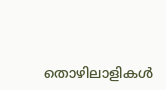തൊഴിലാളികൾ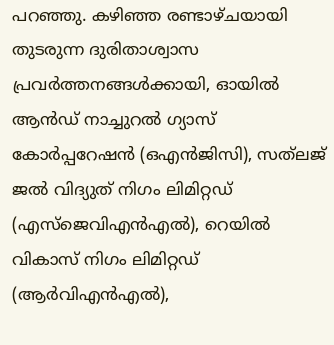പറഞ്ഞു. കഴിഞ്ഞ രണ്ടാഴ്ചയായി തുടരുന്ന ദുരിതാശ്വാസ പ്രവർത്തനങ്ങൾക്കായി, ഓയിൽ ആൻഡ് നാച്ചുറൽ ഗ്യാസ് കോർപ്പറേഷൻ (ഒഎൻജിസി), സത്‌ലജ് ജൽ വിദ്യുത് നിഗം ലിമിറ്റഡ് (എസ്‌ജെവിഎൻഎൽ), റെയിൽ വികാസ് നിഗം ലിമിറ്റഡ് (ആർവിഎൻഎൽ),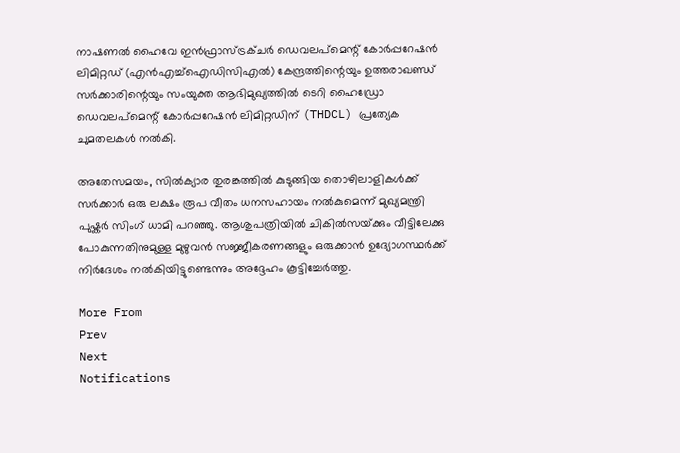നാഷണൽ ഹൈവേ ഇൻഫ്രാസ്ട്രക്ചർ ഡെവലപ്‌മെന്റ് കോർപ്പറേഷൻ ലിമിറ്റഡ് (എൻഎച്ച്ഐഡിസിഎൽ) കേന്ദ്രത്തിന്റെയും ഉത്തരാഖണ്ഡ് സർക്കാരിന്റെയും സംയുക്ത ആഭിമുഖ്യത്തിൽ ടെറി ഹൈഡ്രോ ഡെവലപ്‌മെന്റ് കോർപ്പറേഷൻ ലിമിറ്റഡിന് (THDCL) പ്രത്യേക ചുമതലകൾ നൽകി.

അതേസമയം, സിൽക്യാര തുരങ്കത്തിൽ കുടുങ്ങിയ തൊഴിലാളികൾക്ക് സർക്കാർ ഒരു ലക്ഷം രൂപ വീതം ധനസഹായം നൽകുമെന്ന് മുഖ്യമന്ത്രി പുഷ്കർ സിംഗ് ധാമി പറഞ്ഞു. ആശുപത്രിയിൽ ചികിൽസയ്‌ക്കും വീട്ടിലേക്കു പോകുന്നതിനുമുള്ള മുഴുവൻ സജ്ജീകരണങ്ങളും ഒരുക്കാൻ ഉദ്യോഗസ്ഥർക്ക് നിർദേശം നൽകിയിട്ടുണ്ടെന്നും അദ്ദേഹം കൂട്ടിച്ചേർത്തു.

More From
Prev
Next
Notifications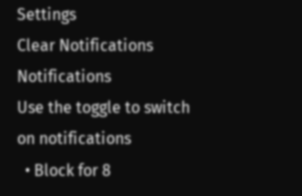Settings
Clear Notifications
Notifications
Use the toggle to switch on notifications
  • Block for 8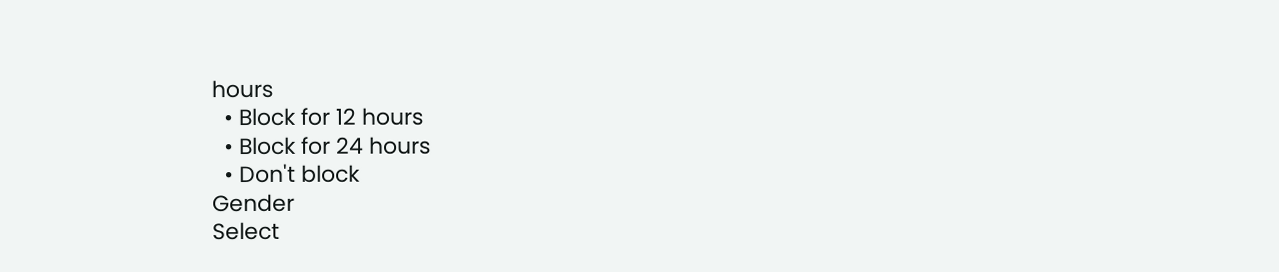hours
  • Block for 12 hours
  • Block for 24 hours
  • Don't block
Gender
Select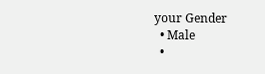your Gender
  • Male
  •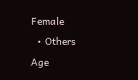Female
  • Others
Age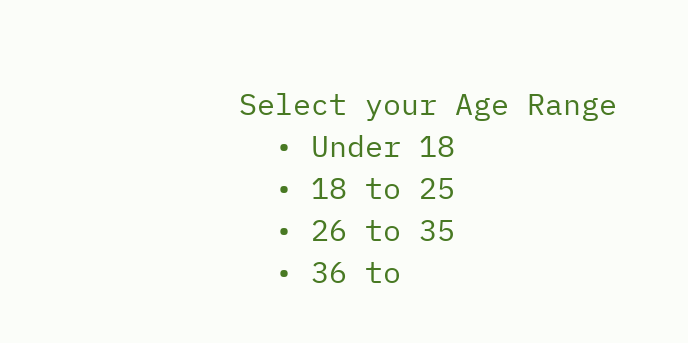Select your Age Range
  • Under 18
  • 18 to 25
  • 26 to 35
  • 36 to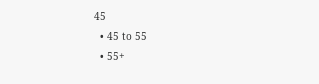45
  • 45 to 55
  • 55+